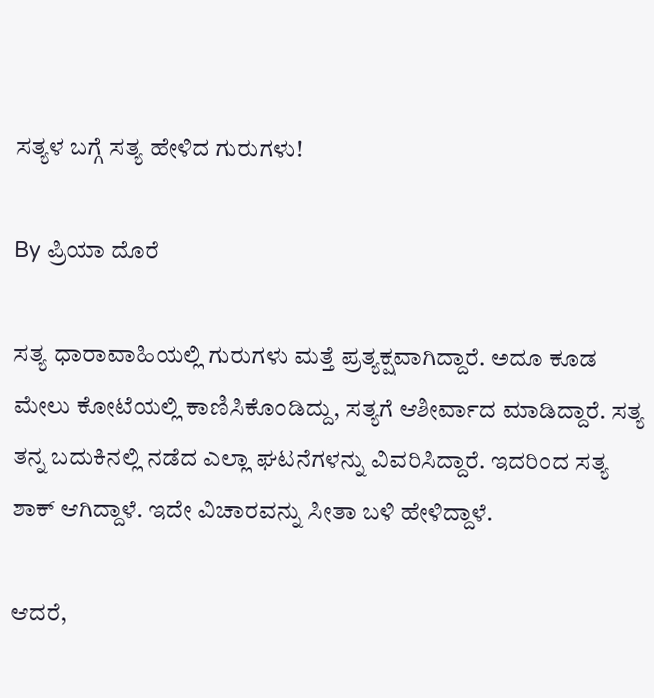ಸತ್ಯಳ ಬಗ್ಗೆ ಸತ್ಯ ಹೇಳಿದ ಗುರುಗಳು!

By ಪ್ರಿಯಾ ದೊರೆ

ಸತ್ಯ ಧಾರಾವಾಹಿಯಲ್ಲಿ ಗುರುಗಳು ಮತ್ತೆ ಪ್ರತ್ಯಕ್ಷವಾಗಿದ್ದಾರೆ. ಅದೂ ಕೂಡ ಮೇಲು ಕೋಟೆಯಲ್ಲಿ ಕಾಣಿಸಿಕೊಂಡಿದ್ದು, ಸತ್ಯಗೆ ಆಶೀರ್ವಾದ ಮಾಡಿದ್ದಾರೆ. ಸತ್ಯ ತನ್ನ ಬದುಕಿನಲ್ಲಿ ನಡೆದ ಎಲ್ಲಾ ಘಟನೆಗಳನ್ನು ವಿವರಿಸಿದ್ದಾರೆ. ಇದರಿಂದ ಸತ್ಯ ಶಾಕ್ ಆಗಿದ್ದಾಳೆ. ಇದೇ ವಿಚಾರವನ್ನು ಸೀತಾ ಬಳಿ ಹೇಳಿದ್ದಾಳೆ.

ಆದರೆ,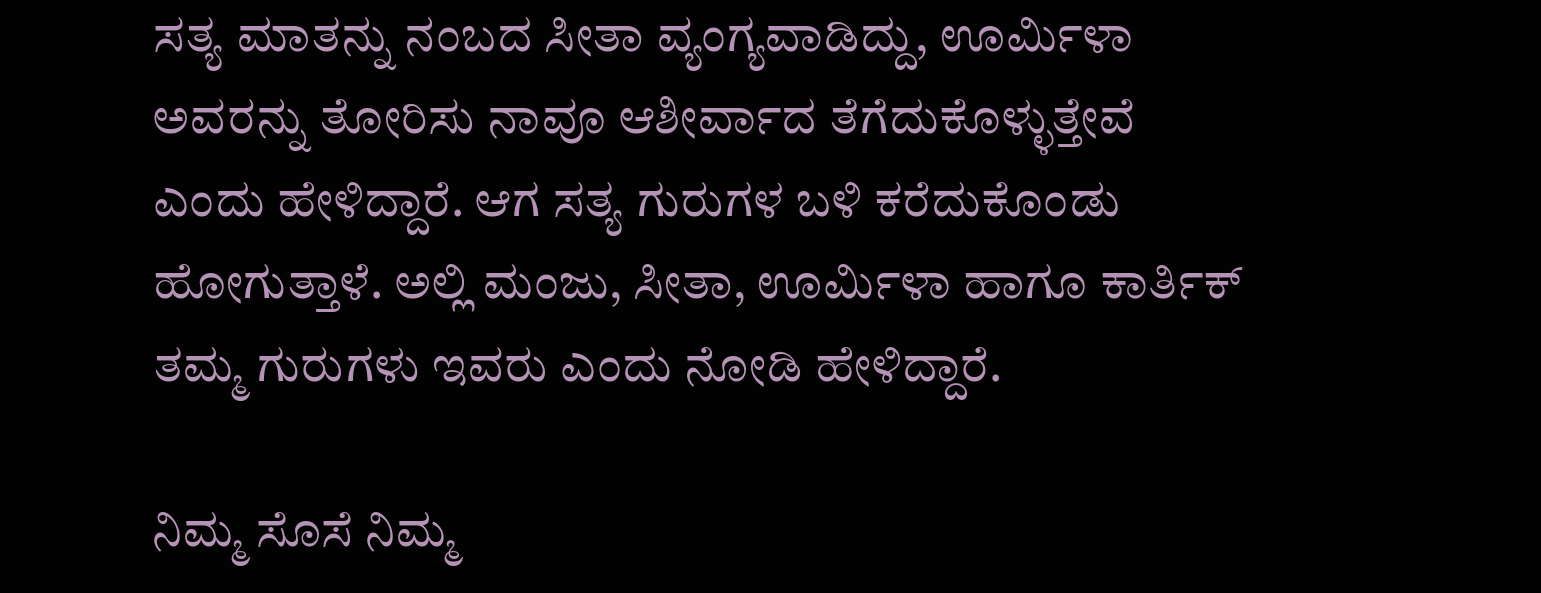ಸತ್ಯ ಮಾತನ್ನು ನಂಬದ ಸೀತಾ ವ್ಯಂಗ್ಯವಾಡಿದ್ದು, ಊರ್ಮಿಳಾ ಅವರನ್ನು ತೋರಿಸು ನಾವೂ ಆಶೀರ್ವಾದ ತೆಗೆದುಕೊಳ್ಳುತ್ತೇವೆ ಎಂದು ಹೇಳಿದ್ದಾರೆ. ಆಗ ಸತ್ಯ ಗುರುಗಳ ಬಳಿ ಕರೆದುಕೊಂಡು ಹೋಗುತ್ತಾಳೆ. ಅಲ್ಲಿ ಮಂಜು, ಸೀತಾ, ಊರ್ಮಿಳಾ ಹಾಗೂ ಕಾರ್ತಿಕ್ ತಮ್ಮ ಗುರುಗಳು ಇವರು ಎಂದು ನೋಡಿ ಹೇಳಿದ್ದಾರೆ.

ನಿಮ್ಮ ಸೊಸೆ ನಿಮ್ಮ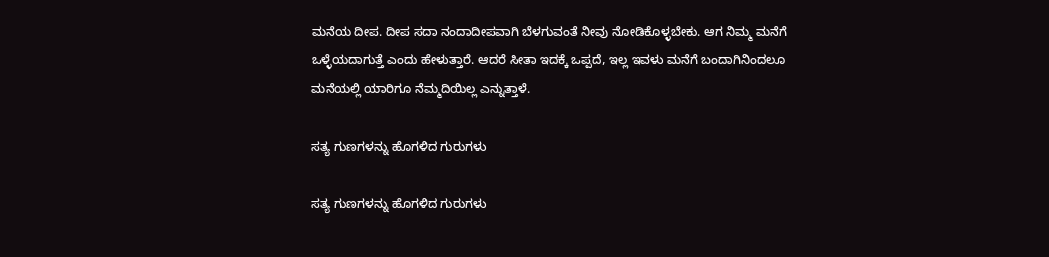ಮನೆಯ ದೀಪ. ದೀಪ ಸದಾ ನಂದಾದೀಪವಾಗಿ ಬೆಳಗುವಂತೆ ನೀವು ನೋಡಿಕೊಳ್ಳಬೇಕು. ಆಗ ನಿಮ್ಮ ಮನೆಗೆ ಒಳ್ಳೆಯದಾಗುತ್ತೆ ಎಂದು ಹೇಳುತ್ತಾರೆ. ಆದರೆ ಸೀತಾ ಇದಕ್ಕೆ ಒಪ್ಪದೆ, ಇಲ್ಲ ಇವಳು ಮನೆಗೆ ಬಂದಾಗಿನಿಂದಲೂ ಮನೆಯಲ್ಲಿ ಯಾರಿಗೂ ನೆಮ್ಮದಿಯಿಲ್ಲ ಎನ್ನುತ್ತಾಳೆ.

ಸತ್ಯ ಗುಣಗಳನ್ನು ಹೊಗಳಿದ ಗುರುಗಳು

ಸತ್ಯ ಗುಣಗಳನ್ನು ಹೊಗಳಿದ ಗುರುಗಳು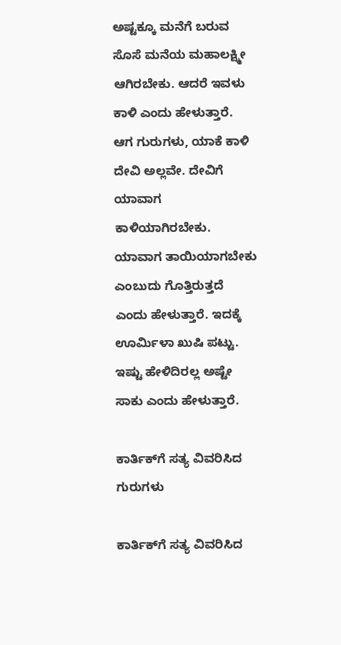ಅಷ್ಟಕ್ಕೂ ಮನೆಗೆ ಬರುವ ಸೊಸೆ ಮನೆಯ ಮಹಾಲಕ್ಷ್ಮೀ ಆಗಿರಬೇಕು. ಆದರೆ ಇವಳು ಕಾಳಿ ಎಂದು ಹೇಳುತ್ತಾರೆ. ಆಗ ಗುರುಗಳು, ಯಾಕೆ ಕಾಳಿ ದೇವಿ ಅಲ್ಲವೇ. ದೇವಿಗೆ ಯಾವಾಗ ಕಾಳಿಯಾಗಿರಬೇಕು. ಯಾವಾಗ ತಾಯಿಯಾಗಬೇಕು ಎಂಬುದು ಗೊತ್ತಿರುತ್ತದೆ ಎಂದು ಹೇಳುತ್ತಾರೆ. ಇದಕ್ಕೆ ಊರ್ಮಿಳಾ ಖುಷಿ ಪಟ್ಟು. ಇಷ್ಟು ಹೇಳಿದಿರಲ್ಲ ಅಷ್ಟೇ ಸಾಕು ಎಂದು ಹೇಳುತ್ತಾರೆ.

ಕಾರ್ತಿಕ್‌ಗೆ ಸತ್ಯ ವಿವರಿಸಿದ ಗುರುಗಳು

ಕಾರ್ತಿಕ್‌ಗೆ ಸತ್ಯ ವಿವರಿಸಿದ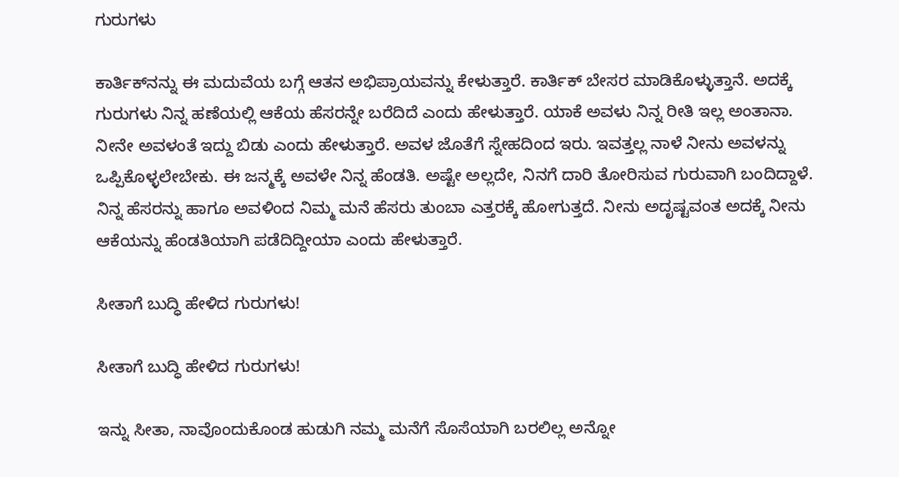ಗುರುಗಳು

ಕಾರ್ತಿಕ್‌ನನ್ನು ಈ ಮದುವೆಯ ಬಗ್ಗೆ ಆತನ ಅಭಿಪ್ರಾಯವನ್ನು ಕೇಳುತ್ತಾರೆ. ಕಾರ್ತಿಕ್ ಬೇಸರ ಮಾಡಿಕೊಳ್ಳುತ್ತಾನೆ. ಅದಕ್ಕೆ ಗುರುಗಳು ನಿನ್ನ ಹಣೆಯಲ್ಲಿ ಆಕೆಯ ಹೆಸರನ್ನೇ ಬರೆದಿದೆ ಎಂದು ಹೇಳುತ್ತಾರೆ. ಯಾಕೆ ಅವಳು ನಿನ್ನ ರೀತಿ ಇಲ್ಲ ಅಂತಾನಾ. ನೀನೇ ಅವಳಂತೆ ಇದ್ದು ಬಿಡು ಎಂದು ಹೇಳುತ್ತಾರೆ. ಅವಳ ಜೊತೆಗೆ ಸ್ನೇಹದಿಂದ ಇರು. ಇವತ್ತಲ್ಲ ನಾಳೆ ನೀನು ಅವಳನ್ನು ಒಪ್ಪಿಕೊಳ್ಳಲೇಬೇಕು. ಈ ಜನ್ಮಕ್ಕೆ ಅವಳೇ ನಿನ್ನ ಹೆಂಡತಿ. ಅಷ್ಟೇ ಅಲ್ಲದೇ, ನಿನಗೆ ದಾರಿ ತೋರಿಸುವ ಗುರುವಾಗಿ ಬಂದಿದ್ದಾಳೆ. ನಿನ್ನ ಹೆಸರನ್ನು ಹಾಗೂ ಅವಳಿಂದ ನಿಮ್ಮ ಮನೆ ಹೆಸರು ತುಂಬಾ ಎತ್ತರಕ್ಕೆ ಹೋಗುತ್ತದೆ. ನೀನು ಅದೃಷ್ಟವಂತ ಅದಕ್ಕೆ ನೀನು ಆಕೆಯನ್ನು ಹೆಂಡತಿಯಾಗಿ ಪಡೆದಿದ್ದೀಯಾ ಎಂದು ಹೇಳುತ್ತಾರೆ.

ಸೀತಾಗೆ ಬುದ್ಧಿ ಹೇಳಿದ ಗುರುಗಳು!

ಸೀತಾಗೆ ಬುದ್ಧಿ ಹೇಳಿದ ಗುರುಗಳು!

ಇನ್ನು ಸೀತಾ, ನಾವೊಂದುಕೊಂಡ ಹುಡುಗಿ ನಮ್ಮ ಮನೆಗೆ ಸೊಸೆಯಾಗಿ ಬರಲಿಲ್ಲ ಅನ್ನೋ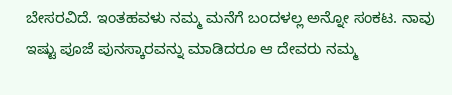ಬೇಸರವಿದೆ. ಇಂತಹವಳು ನಮ್ಮ ಮನೆಗೆ ಬಂದಳಲ್ಲ ಅನ್ನೋ ಸಂಕಟ. ನಾವು ಇಷ್ಟು ಪೂಜೆ ಪುನಸ್ಕಾರವನ್ನು ಮಾಡಿದರೂ ಆ ದೇವರು ನಮ್ಮ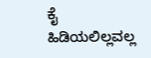ಕೈ ಹಿಡಿಯಲಿಲ್ಲವಲ್ಲ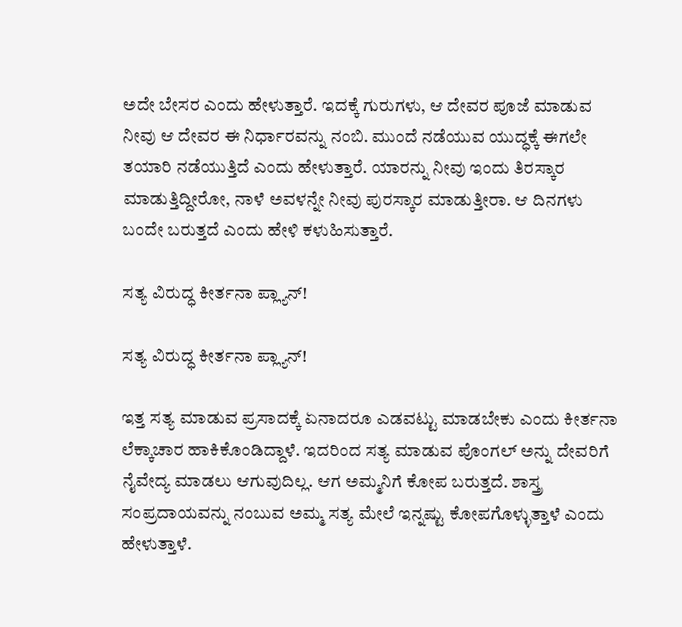ಅದೇ ಬೇಸರ ಎಂದು ಹೇಳುತ್ತಾರೆ. ಇದಕ್ಕೆ ಗುರುಗಳು, ಆ ದೇವರ ಪೂಜೆ ಮಾಡುವ ನೀವು ಆ ದೇವರ ಈ ನಿರ್ಧಾರವನ್ನು ನಂಬಿ. ಮುಂದೆ ನಡೆಯುವ ಯುದ್ಧಕ್ಕೆ ಈಗಲೇ ತಯಾರಿ ನಡೆಯುತ್ತಿದೆ ಎಂದು ಹೇಳುತ್ತಾರೆ. ಯಾರನ್ನು ನೀವು ಇಂದು ತಿರಸ್ಕಾರ ಮಾಡುತ್ತಿದ್ದೀರೋ, ನಾಳೆ ಅವಳನ್ನೇ ನೀವು ಪುರಸ್ಕಾರ ಮಾಡುತ್ತೀರಾ. ಆ ದಿನಗಳು ಬಂದೇ ಬರುತ್ತದೆ ಎಂದು ಹೇಳಿ ಕಳುಹಿಸುತ್ತಾರೆ.

ಸತ್ಯ ವಿರುದ್ಧ ಕೀರ್ತನಾ ಪ್ಲ್ಯಾನ್!

ಸತ್ಯ ವಿರುದ್ಧ ಕೀರ್ತನಾ ಪ್ಲ್ಯಾನ್!

ಇತ್ತ ಸತ್ಯ ಮಾಡುವ ಪ್ರಸಾದಕ್ಕೆ ಏನಾದರೂ ಎಡವಟ್ಟು ಮಾಡಬೇಕು ಎಂದು ಕೀರ್ತನಾ ಲೆಕ್ಕಾಚಾರ ಹಾಕಿಕೊಂಡಿದ್ದಾಳೆ. ಇದರಿಂದ ಸತ್ಯ ಮಾಡುವ ಪೊಂಗಲ್ ಅನ್ನು ದೇವರಿಗೆ ನೈವೇದ್ಯ ಮಾಡಲು ಆಗುವುದಿಲ್ಲ. ಆಗ ಅಮ್ಮನಿಗೆ ಕೋಪ ಬರುತ್ತದೆ. ಶಾಸ್ತ್ರ ಸಂಪ್ರದಾಯವನ್ನು ನಂಬುವ ಅಮ್ಮ ಸತ್ಯ ಮೇಲೆ ಇನ್ನಷ್ಟು ಕೋಪಗೊಳ್ಳುತ್ತಾಳೆ ಎಂದು ಹೇಳುತ್ತಾಳೆ.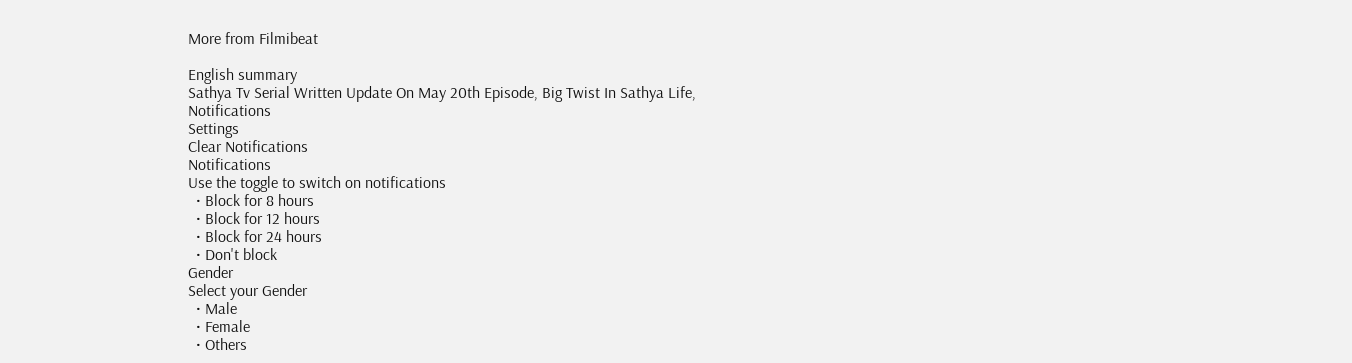More from Filmibeat

English summary
Sathya Tv Serial Written Update On May 20th Episode, Big Twist In Sathya Life,
Notifications
Settings
Clear Notifications
Notifications
Use the toggle to switch on notifications
  • Block for 8 hours
  • Block for 12 hours
  • Block for 24 hours
  • Don't block
Gender
Select your Gender
  • Male
  • Female
  • Others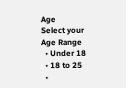Age
Select your Age Range
  • Under 18
  • 18 to 25
  •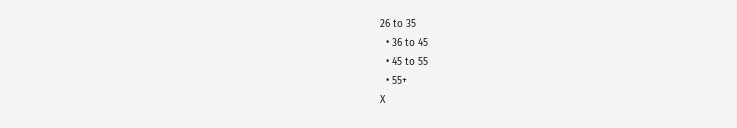26 to 35
  • 36 to 45
  • 45 to 55
  • 55+
X